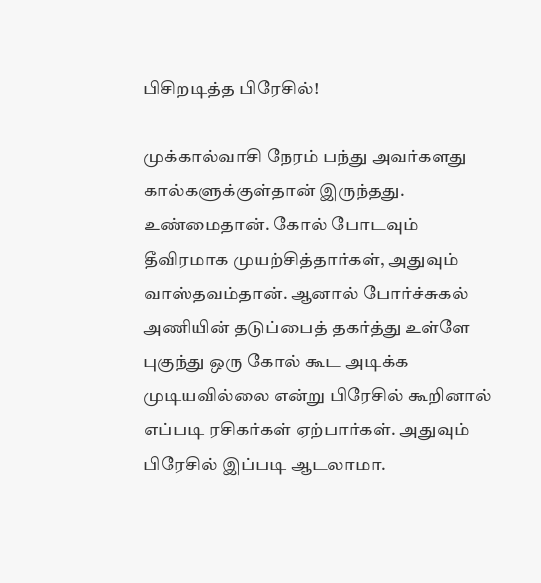பிசிறடித்த பிரேசில்!

முக்கால்வாசி நேரம் பந்து அவர்களது கால்களுக்குள்தான் இருந்தது. உண்மைதான். கோல் போடவும் தீவிரமாக முயற்சித்தார்கள், அதுவும் வாஸ்தவம்தான். ஆனால் போர்ச்சுகல் அணியின் தடுப்பைத் தகர்த்து உள்ளே புகுந்து ஒரு கோல் கூட அடிக்க முடியவில்லை என்று பிரேசில் கூறினால் எப்படி ரசிகர்கள் ஏற்பார்கள். அதுவும் பிரேசில் இப்படி ஆடலாமா.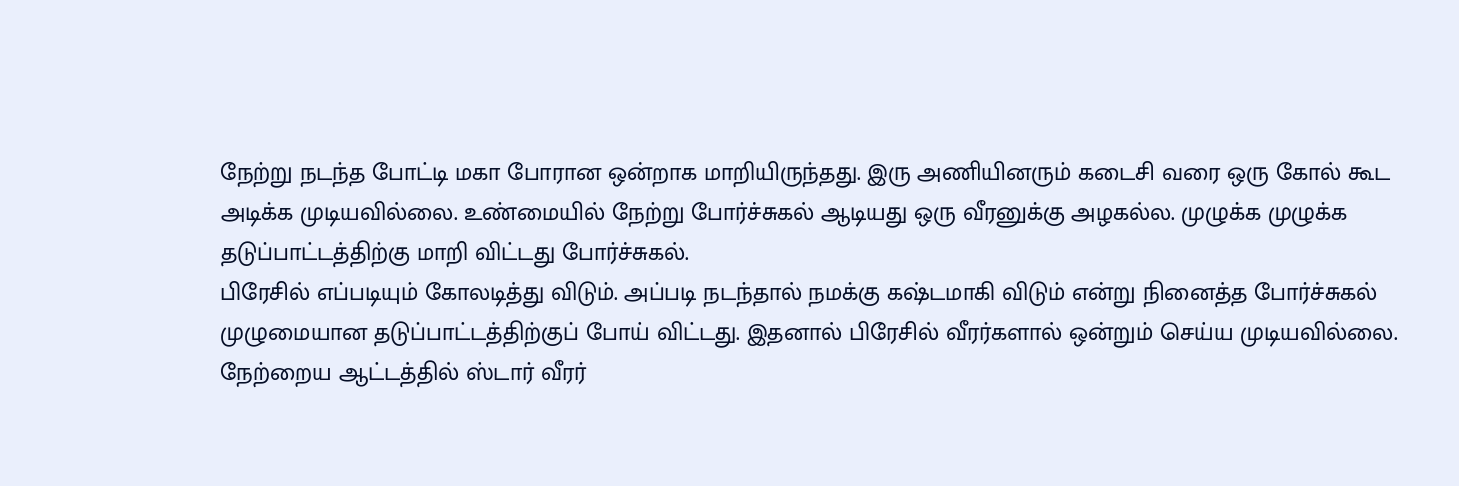நேற்று நடந்த போட்டி மகா போரான ஒன்றாக மாறியிருந்தது. இரு அணியினரும் கடைசி வரை ஒரு கோல் கூட அடிக்க முடியவில்லை. உண்மையில் நேற்று போர்ச்சுகல் ஆடியது ஒரு வீரனுக்கு அழகல்ல. முழுக்க முழுக்க தடுப்பாட்டத்திற்கு மாறி விட்டது போர்ச்சுகல்.
பிரேசில் எப்படியும் கோலடித்து விடும். அப்படி நடந்தால் நமக்கு கஷ்டமாகி விடும் என்று நினைத்த போர்ச்சுகல் முழுமையான தடுப்பாட்டத்திற்குப் போய் விட்டது. இதனால் பிரேசில் வீரர்களால் ஒன்றும் செய்ய முடியவில்லை.
நேற்றைய ஆட்டத்தில் ஸ்டார் வீரர்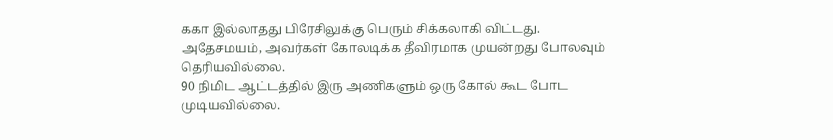ககா இல்லாதது பிரேசிலுக்கு பெரும் சிக்கலாகி விட்டது. அதேசமயம், அவர்கள் கோலடிக்க தீவிரமாக முயன்றது போலவும் தெரியவில்லை.
90 நிமிட ஆட்டத்தில் இரு அணிகளும் ஒரு கோல் கூட போட முடியவில்லை.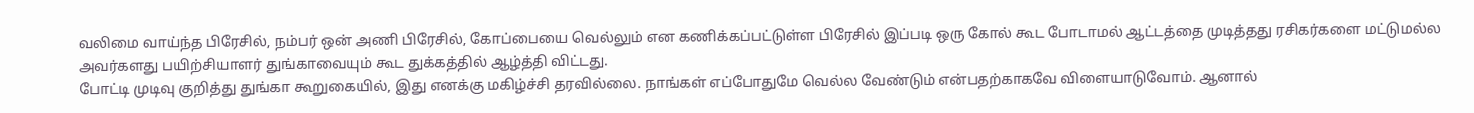வலிமை வாய்ந்த பிரேசில், நம்பர் ஒன் அணி பிரேசில், கோப்பையை வெல்லும் என கணிக்கப்பட்டுள்ள பிரேசில் இப்படி ஒரு கோல் கூட போடாமல் ஆட்டத்தை முடித்தது ரசிகர்களை மட்டுமல்ல அவர்களது பயிற்சியாளர் துங்காவையும் கூட துக்கத்தில் ஆழ்த்தி விட்டது.
போட்டி முடிவு குறித்து துங்கா கூறுகையில், இது எனக்கு மகிழ்ச்சி தரவில்லை. நாங்கள் எப்போதுமே வெல்ல வேண்டும் என்பதற்காகவே விளையாடுவோம். ஆனால்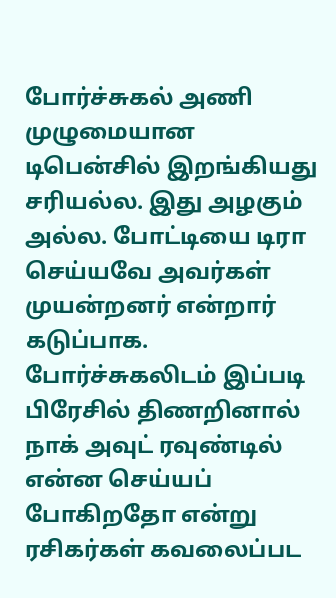போர்ச்சுகல் அணி முழுமையான டிபென்சில் இறங்கியது சரியல்ல. இது அழகும் அல்ல. போட்டியை டிரா செய்யவே அவர்கள் முயன்றனர் என்றார் கடுப்பாக.
போர்ச்சுகலிடம் இப்படி பிரேசில் திணறினால் நாக் அவுட் ரவுண்டில் என்ன செய்யப் போகிறதோ என்று ரசிகர்கள் கவலைப்பட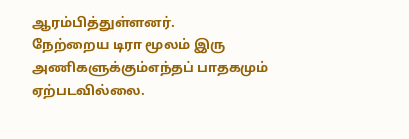ஆரம்பித்துள்ளனர்.
நேற்றைய டிரா மூலம் இரு அணிகளுக்கும்எந்தப் பாதகமும் ஏற்படவில்லை.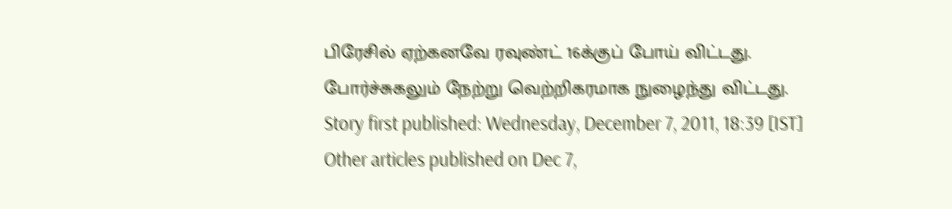பிரேசில் ஏற்கனவே ரவுண்ட் 16க்குப் போய் விட்டது. போர்ச்சுகலும் நேற்று வெற்றிகரமாக நுழைந்து விட்டது.
Story first published: Wednesday, December 7, 2011, 18:39 [IST]
Other articles published on Dec 7,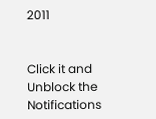2011


Click it and Unblock the Notifications